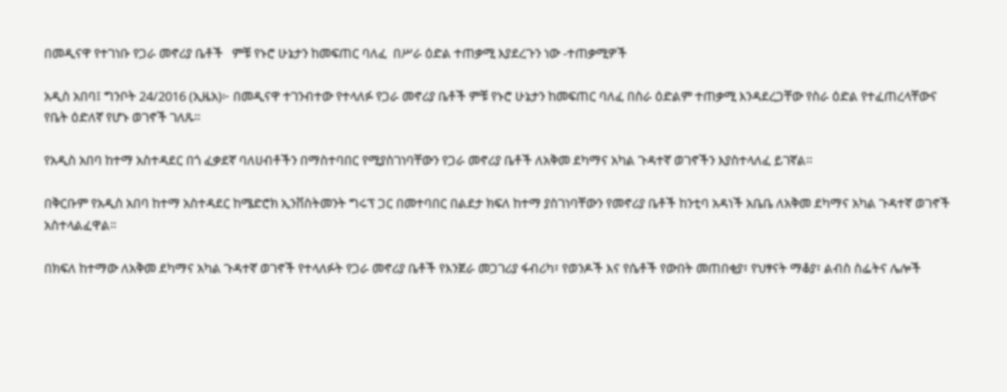በመዲናዋ የተገነቡ የጋራ መኖሪያ ቤቶች   ምቹ የኑሮ ሁኔታን ከመፍጠር ባለፈ  በሥራ ዕድል ተጠቃሚ እያደረጉን ነው -ተጠቃሚዎች

አዲስ አበባ፤ ግንቦት 24/2016 (ኢዜአ)፦ በመዲናዋ ተገንብተው የተላለፉ የጋራ መኖሪያ ቤቶች ምቹ የኑሮ ሁኔታን ከመፍጠር ባለፈ በስራ ዕድልም ተጠቃሚ እንዳደረጋቸው የስራ ዕድል የተፈጠረላቸውና የቤት ዕድለኛ የሆኑ ወገኖች ገለጹ።

የአዲስ አበባ ከተማ አስተዳደር በጎ ፈቃደኛ ባለሀብቶችን በማስተባበር የሚያስገነባቸውን የጋራ መኖሪያ ቤቶች ለአቅመ ደካማና አካል ጉዳተኛ ወገኖችን እያስተላለፈ ይገኛል።

በቅርቡም የአዲስ አበባ ከተማ አስተዳደር ከሜድሮክ ኢንቨስትመንት ግሩፕ ጋር በመተባበር በልደታ ክፍለ ከተማ ያስገነባቸውን የመኖሪያ ቤቶች ከንቲባ አዳነች አቤቤ ለአቅመ ደካማና አካል ጉዳተኛ ወገኖች አስተላልፈዋል።

በክፍለ ከተማው ለአቅመ ደካማና አካል ጉዳተኛ ወገኖች የተላለፉት የጋራ መኖሪያ ቤቶች የእንጀራ መጋገሪያ ፋብሪካ፣ የወንዶች እና የሴቶች የውበት መጠበቂያ፣ የህፃናት ማቆያ፣ ልብስ ስፌትና ሌሎች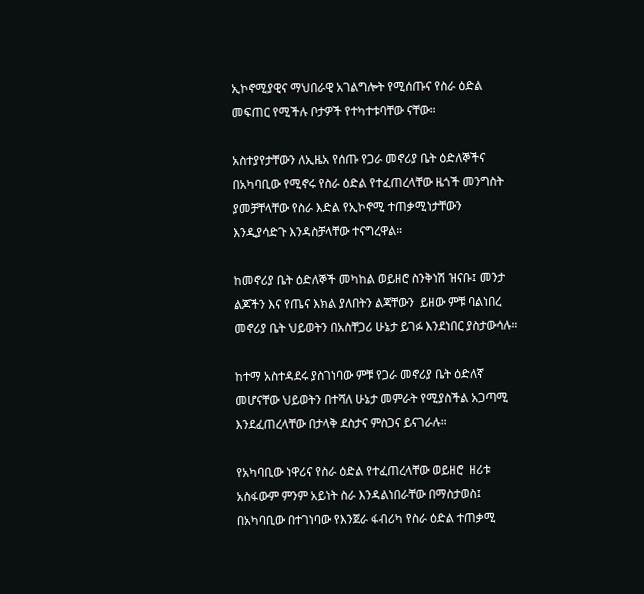ኢኮኖሚያዊና ማህበራዊ አገልግሎት የሚሰጡና የስራ ዕድል መፍጠር የሚችሉ ቦታዎች የተካተቱባቸው ናቸው።

አስተያየታቸውን ለኢዜአ የሰጡ የጋራ መኖሪያ ቤት ዕድለኞችና በአካባቢው የሚኖሩ የስራ ዕድል የተፈጠረላቸው ዜጎች መንግስት ያመቻቸላቸው የስራ እድል የኢኮኖሚ ተጠቃሚነታቸውን እንዲያሳድጉ እንዳስቻላቸው ተናግረዋል።

ከመኖሪያ ቤት ዕድለኞች መካከል ወይዘሮ ስንቅነሽ ዝናቡ፤ መንታ ልጆችን እና የጤና እክል ያለበትን ልጃቸውን  ይዘው ምቹ ባልነበረ መኖሪያ ቤት ህይወትን በአስቸጋሪ ሁኔታ ይገፉ እንደነበር ያስታውሳሉ።

ከተማ አስተዳደሩ ያስገነባው ምቹ የጋራ መኖሪያ ቤት ዕድለኛ መሆናቸው ህይወትን በተሻለ ሁኔታ መምራት የሚያስችል አጋጣሚ እንደፈጠረላቸው በታላቅ ደስታና ምስጋና ይናገራሉ።

የአካባቢው ነዋሪና የስራ ዕድል የተፈጠረላቸው ወይዘሮ  ዘሪቱ አስፋውም ምንም አይነት ስራ እንዳልነበራቸው በማስታወስ፤ በአካባቢው በተገነባው የእንጀራ ፋብሪካ የስራ ዕድል ተጠቃሚ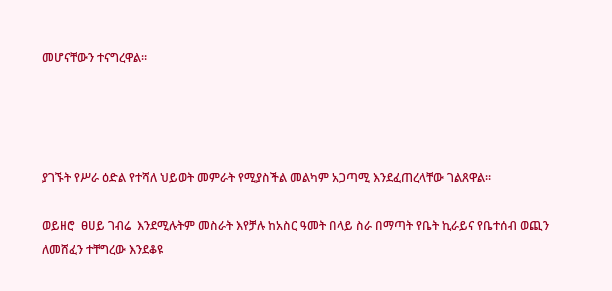መሆናቸውን ተናግረዋል።




ያገኙት የሥራ ዕድል የተሻለ ህይወት መምራት የሚያስችል መልካም አጋጣሚ እንደፈጠረላቸው ገልጸዋል።

ወይዘሮ  ፀሀይ ገብሬ  እንደሚሉትም መስራት እየቻሉ ከአስር ዓመት በላይ ስራ በማጣት የቤት ኪራይና የቤተሰብ ወጪን ለመሸፈን ተቸግረው እንደቆዩ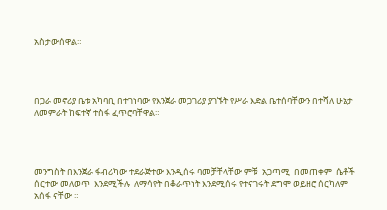አስታውሰዋል።




በጋራ መኖሪያ ቤቱ አካባቢ በተገነባው የእንጀራ መጋገሪያ ያገኙት የሥራ እድል ቤተሰባቸውን በተሻለ ሁኔታ ለመምራት ከፍተኛ ተስፋ ፈጥሮባቸዋል።




መንግስት በእንጀራ ፋብሪካው ተደራጅተው እንዲሰሩ ባመቻቸላቸው ምቹ  አጋጣሚ  በመጠቀም  ሴቶች  ሰርተው መለወጥ  እንደሚችሉ  ለማሳየት በቆራጥነት እንደሚሰሩ የተናገሩት ደግሞ ወይዘሮ ሰርካለም አሰፋ ናቸው ።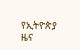የኢትዮጵያ ዜና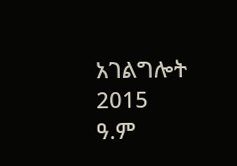አገልግሎት
2015
ዓ.ም